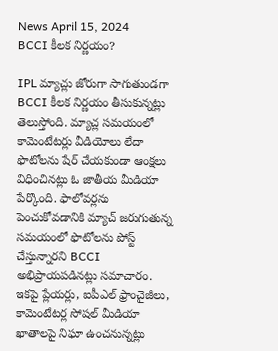News April 15, 2024
BCCI కీలక నిర్ణయం?

IPL మ్యాచ్లు జోరుగా సాగుతుండగా BCCI కీలక నిర్ణయం తీసుకున్నట్లు తెలుస్తోంది. మ్యాచ్ల సమయంలో కామెంటేటర్లు వీడియోలు లేదా ఫొటోలను షేర్ చేయకుండా ఆంక్షలు విధించినట్లు ఓ జాతీయ మీడియా పేర్కొంది. ఫాలోవర్లను పెంచుకోవడానికి మ్యాచ్ జరుగుతున్న సమయంలో ఫొటోలను పోస్ట్ చేస్తున్నారని BCCI అభిప్రాయపడినట్లు సమాచారం. ఇకపై ప్లేయర్లు, ఐపీఎల్ ఫ్రాంచైజీలు, కామెంటేటర్ల సోషల్ మీడియా ఖాతాలపై నిఘా ఉంచనున్నట్లు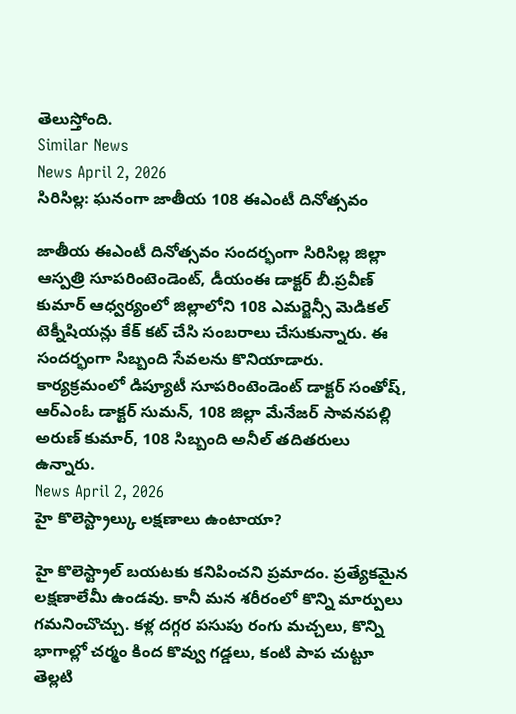తెలుస్తోంది.
Similar News
News April 2, 2026
సిరిసిల్ల: ఘనంగా జాతీయ 108 ఈఎంటీ దినోత్సవం

జాతీయ ఈఎంటీ దినోత్సవం సందర్భంగా సిరిసిల్ల జిల్లా ఆస్పత్రి సూపరింటెండెంట్, డీయంఈ డాక్టర్ బీ.ప్రవీణ్ కుమార్ ఆధ్వర్యంలో జిల్లాలోని 108 ఎమర్జెన్సీ మెడికల్ టెక్నీషియన్లు కేక్ కట్ చేసి సంబరాలు చేసుకున్నారు. ఈ సందర్భంగా సిబ్బంది సేవలను కొనియాడారు. కార్యక్రమంలో డిప్యూటీ సూపరింటెండెంట్ డాక్టర్ సంతోష్, ఆర్ఎంఓ డాక్టర్ సుమన్, 108 జిల్లా మేనేజర్ సావనపల్లి అరుణ్ కుమార్, 108 సిబ్బంది అనీల్ తదితరులు ఉన్నారు.
News April 2, 2026
హై కొలెస్ట్రాల్కు లక్షణాలు ఉంటాయా?

హై కొలెస్ట్రాల్ బయటకు కనిపించని ప్రమాదం. ప్రత్యేకమైన లక్షణాలేమీ ఉండవు. కానీ మన శరీరంలో కొన్ని మార్పులు గమనించొచ్చు. కళ్ల దగ్గర పసుపు రంగు మచ్చలు, కొన్ని భాగాల్లో చర్మం కింద కొవ్వు గడ్డలు, కంటి పాప చుట్టూ తెల్లటి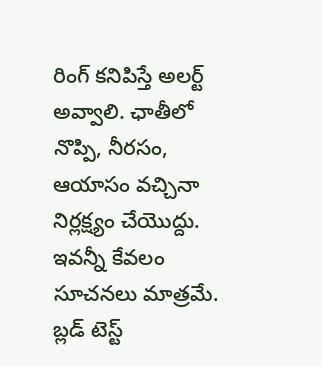రింగ్ కనిపిస్తే అలర్ట్ అవ్వాలి. ఛాతీలో నొప్పి, నీరసం, ఆయాసం వచ్చినా నిర్లక్ష్యం చేయొద్దు. ఇవన్నీ కేవలం సూచనలు మాత్రమే. బ్లడ్ టెస్ట్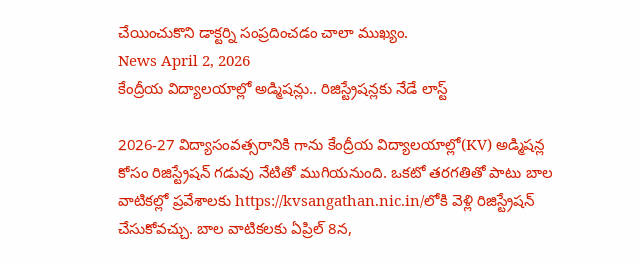చేయించుకొని డాక్టర్ని సంప్రదించడం చాలా ముఖ్యం.
News April 2, 2026
కేంద్రీయ విద్యాలయాల్లో అడ్మిషన్లు.. రిజిస్ట్రేషన్లకు నేడే లాస్ట్

2026-27 విద్యాసంవత్సరానికి గాను కేంద్రీయ విద్యాలయాల్లో(KV) అడ్మిషన్ల కోసం రిజిస్ట్రేషన్ గడువు నేటితో ముగియనుంది. ఒకటో తరగతితో పాటు బాల వాటికల్లో ప్రవేశాలకు https://kvsangathan.nic.in/లోకి వెళ్లి రిజిస్ట్రేషన్ చేసుకోవచ్చు. బాల వాటికలకు ఏప్రిల్ 8న,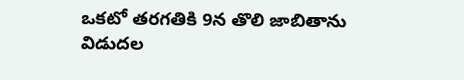ఒకటో తరగతికి 9న తొలి జాబితాను విడుదల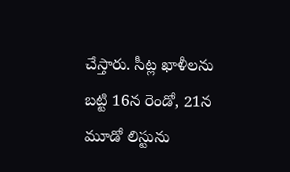చేస్తారు. సీట్ల ఖాళీలను బట్టి 16న రెండో, 21న మూడో లిస్టును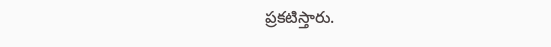ప్రకటిస్తారు.